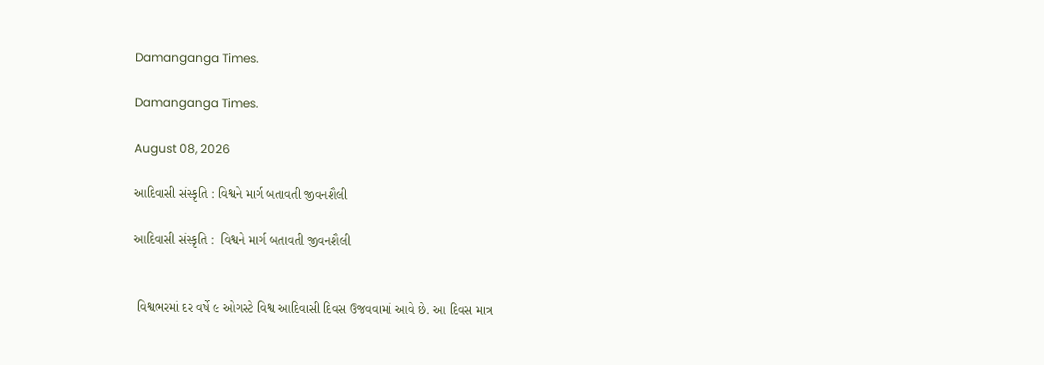Damanganga Times.

Damanganga Times.

August 08, 2026

આદિવાસી સંસ્કૃતિ : વિશ્વને માર્ગ બતાવતી જીવનશૈલી

આદિવાસી સંસ્કૃતિ :  વિશ્વને માર્ગ બતાવતી જીવનશૈલી


 વિશ્વભરમાં દર વર્ષે ૯ ઓગસ્ટે વિશ્વ આદિવાસી દિવસ ઉજવવામાં આવે છે. આ દિવસ માત્ર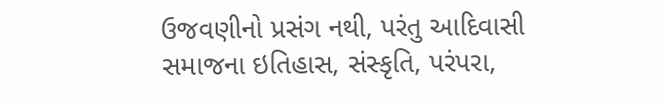ઉજવણીનો પ્રસંગ નથી, પરંતુ આદિવાસી સમાજના ઇતિહાસ, સંસ્કૃતિ, પરંપરા,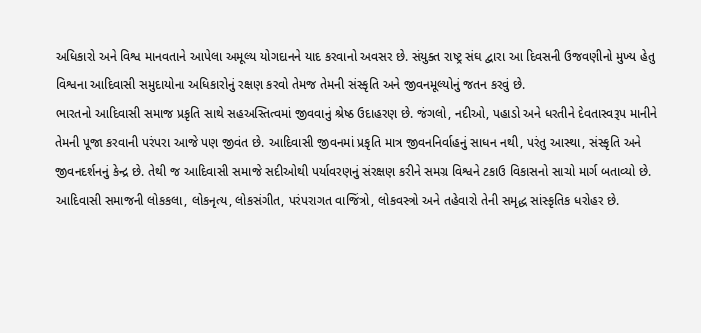અધિકારો અને વિશ્વ માનવતાને આપેલા અમૂલ્ય યોગદાનને યાદ કરવાનો અવસર છે. સંયુક્ત રાષ્ટ્ર સંઘ દ્વારા આ દિવસની ઉજવણીનો મુખ્ય હેતુ વિશ્વના આદિવાસી સમુદાયોના અધિકારોનું રક્ષણ કરવો તેમજ તેમની સંસ્કૃતિ અને જીવનમૂલ્યોનું જતન કરવું છે.
ભારતનો આદિવાસી સમાજ પ્રકૃતિ સાથે સહઅસ્તિત્વમાં જીવવાનું શ્રેષ્ઠ ઉદાહરણ છે. જંગલો, નદીઓ, પહાડો અને ધરતીને દેવતાસ્વરૂપ માનીને તેમની પૂજા કરવાની પરંપરા આજે પણ જીવંત છે. આદિવાસી જીવનમાં પ્રકૃતિ માત્ર જીવનનિર્વાહનું સાધન નથી, પરંતુ આસ્થા, સંસ્કૃતિ અને જીવનદર્શનનું કેન્દ્ર છે. તેથી જ આદિવાસી સમાજે સદીઓથી પર્યાવરણનું સંરક્ષણ કરીને સમગ્ર વિશ્વને ટકાઉ વિકાસનો સાચો માર્ગ બતાવ્યો છે.
આદિવાસી સમાજની લોકકલા, લોકનૃત્ય, લોકસંગીત, પરંપરાગત વાજિંત્રો, લોકવસ્ત્રો અને તહેવારો તેની સમૃદ્ધ સાંસ્કૃતિક ધરોહર છે.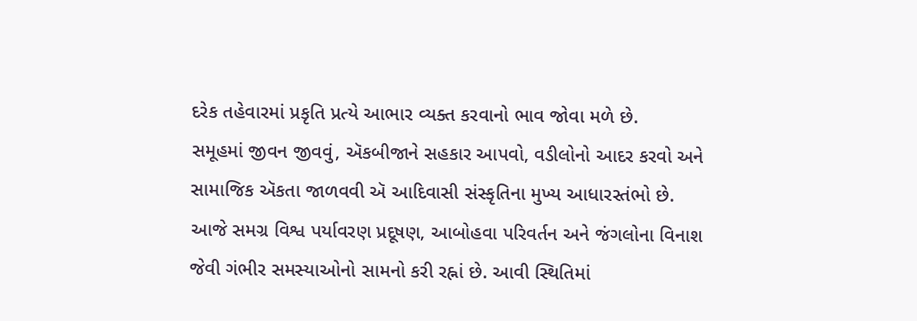દરેક તહેવારમાં પ્રકૃતિ પ્રત્યે આભાર વ્યક્ત કરવાનો ભાવ જોવા મળે છે.
સમૂહમાં જીવન જીવવું, ઍકબીજાને સહકાર આપવો, વડીલોનો આદર કરવો અને સામાજિક ઍકતા જાળવવી ઍ આદિવાસી સંસ્કૃતિના મુખ્ય આધારસ્તંભો છે.
આજે સમગ્ર વિશ્વ પર્યાવરણ પ્રદૂષણ, આબોહવા પરિવર્તન અને જંગલોના વિનાશ જેવી ગંભીર સમસ્યાઓનો સામનો કરી રહ્નાં છે. આવી સ્થિતિમાં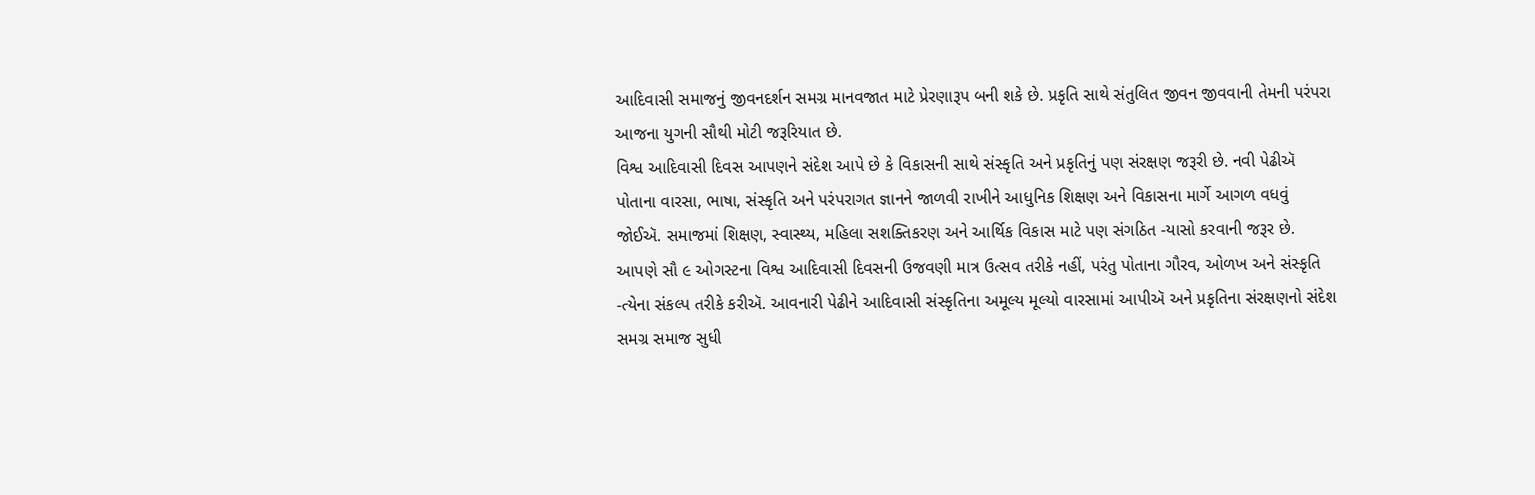આદિવાસી સમાજનું જીવનદર્શન સમગ્ર માનવજાત માટે પ્રેરણારૂપ બની શકે છે. પ્રકૃતિ સાથે સંતુલિત જીવન જીવવાની તેમની પરંપરા આજના યુગની સૌથી મોટી જરૂરિયાત છે.
વિશ્વ આદિવાસી દિવસ આપણને સંદેશ આપે છે કે વિકાસની સાથે સંસ્કૃતિ અને પ્રકૃતિનું પણ સંરક્ષણ જરૂરી છે. નવી પેઢીઍ પોતાના વારસા, ભાષા, સંસ્કૃતિ અને પરંપરાગત જ્ઞાનને જાળવી રાખીને આધુનિક શિક્ષણ અને વિકાસના માર્ગે આગળ વધવું જોઈઍ. સમાજમાં શિક્ષણ, સ્વાસ્થ્ય, મહિલા સશક્તિકરણ અને આર્થિક વિકાસ માટે પણ સંગઠિત -યાસો કરવાની જરૂર છે.
આપણે સૌ ૯ ઓગસ્ટના વિશ્વ આદિવાસી દિવસની ઉજવણી માત્ર ઉત્સવ તરીકે નહીં, પરંતુ પોતાના ગૌરવ, ઓળખ અને સંસ્કૃતિ -ત્યેના સંકલ્પ તરીકે કરીઍ. આવનારી પેઢીને આદિવાસી સંસ્કૃતિના અમૂલ્ય મૂલ્યો વારસામાં આપીઍ અને પ્રકૃતિના સંરક્ષણનો સંદેશ સમગ્ર સમાજ સુધી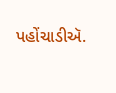પહોંચાડીઍ.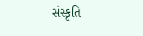સંસ્કૃતિ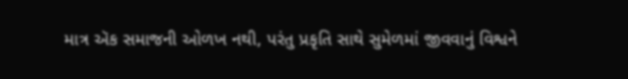માત્ર ઍક સમાજની ઓળખ નથી, પરંતુ પ્રકૃતિ સાથે સુમેળમાં જીવવાનું વિશ્વને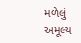મળેલું અમૂલ્ય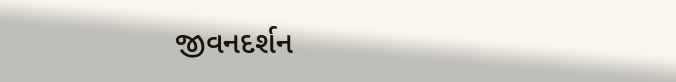જીવનદર્શન